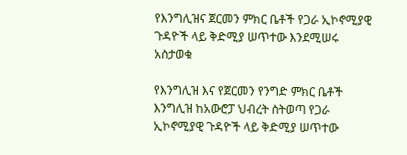የእንግሊዝና ጀርመን ምክር ቤቶች የጋራ ኢኮኖሚያዊ ጉዳዮች ላይ ቅድሚያ ሠጥተው እንደሚሠሩ አስታወቁ

የእንግሊዝ እና የጀርመን የንግድ ምክር ቤቶች እንግሊዝ ከአውሮፓ ህብረት ስትወጣ የጋራ ኢኮኖሚያዊ ጉዳዮች ላይ ቅድሚያ ሠጥተው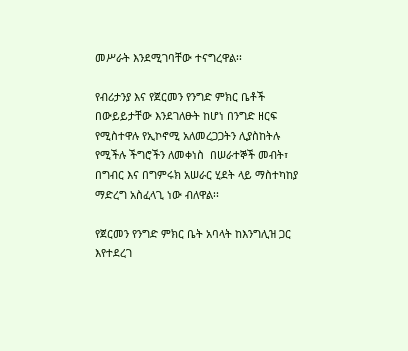መሥራት እንደሚገባቸው ተናግረዋል፡፡

የብሪታንያ እና የጀርመን የንግድ ምክር ቤቶች በውይይታቸው እንደገለፁት ከሆነ በንግድ ዘርፍ የሚስተዋሉ የኢኮኖሚ አለመረጋጋትን ሊያስከትሉ የሚችሉ ችግሮችን ለመቀነስ  በሠራተኞች መብት፣  በግብር እና በግምሩክ አሠራር ሂደት ላይ ማስተካከያ ማድረግ አስፈላጊ ነው ብለዋል፡፡

የጀርመን የንግድ ምክር ቤት አባላት ከእንግሊዝ ጋር እየተደረገ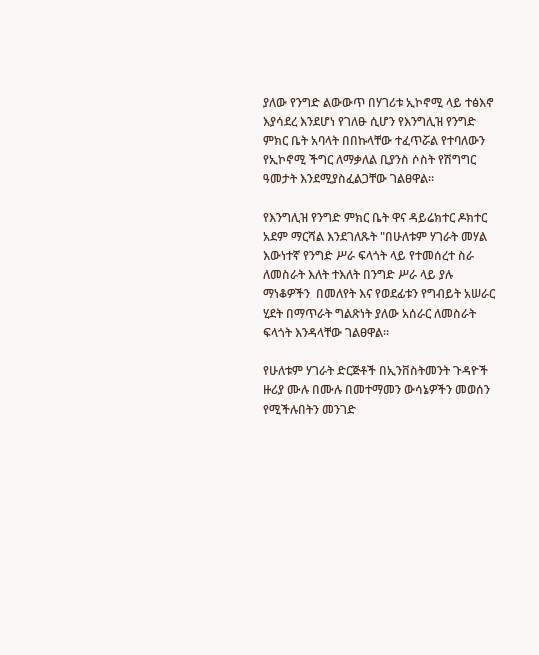ያለው የንግድ ልውውጥ በሃገሪቱ ኢኮኖሚ ላይ ተፅእኖ እያሳደረ እንደሆነ የገለፁ ሲሆን የእንግሊዝ የንግድ ምክር ቤት አባላት በበኩላቸው ተፈጥሯል የተባለውን የኢኮኖሚ ችግር ለማቃለል ቢያንስ ሶስት የሽግግር ዓመታት እንደሚያስፈልጋቸው ገልፀዋል፡፡

የእንግሊዝ የንግድ ምክር ቤት ዋና ዳይሬክተር ዶክተር አደም ማርሻል እንደገለጹት "በሁለቱም ሃገራት መሃል እውነተኛ የንግድ ሥራ ፍላጎት ላይ የተመሰረተ ስራ ለመስራት እለት ተእለት በንግድ ሥራ ላይ ያሉ ማነቆዎችን  በመለየት እና የወደፊቱን የግብይት አሠራር ሂደት በማጥራት ግልጽነት ያለው አሰራር ለመስራት ፍላጎት እንዳላቸው ገልፀዋል፡፡

የሁለቱም ሃገራት ድርጅቶች በኢንቨስትመንት ጉዳዮች ዙሪያ ሙሉ በሙሉ በመተማመን ውሳኔዎችን መወሰን የሚችሉበትን መንገድ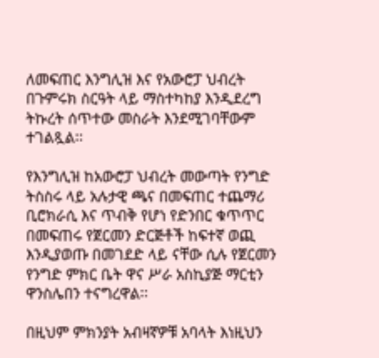ለመፍጠር እንግሊዝ እና የአውሮፓ ህብረት በጉምሩክ ስርዓት ላይ ማስተካከያ እንዲደረግ ትኩረት ሰጥተው መስራት እንደሚገባቸውም ተገልጿል፡፡

የእንግሊዝ ከአውሮፓ ህብረት መውጣት የንግድ ትስስሩ ላይ አሉታዊ ጫና በመፍጠር ተጨማሪ ቢሮክራሲ እና ጥብቅ የሆነ የድንበር ቁጥጥር በመፍጠሩ የጀርመን ድርጅቶች ከፍተኛ ወጪ እንዲያወጡ በመገደድ ላይ ናቸው ሲሉ የጀርመን የንግድ ምክር ቤት ዋና ሥራ አስኪያጅ ማርቲን ዋንስሌበን ተናግረዋል፡፡

በዚህም ምክንያት አብዛኛዎቹ አባላት እነዚህን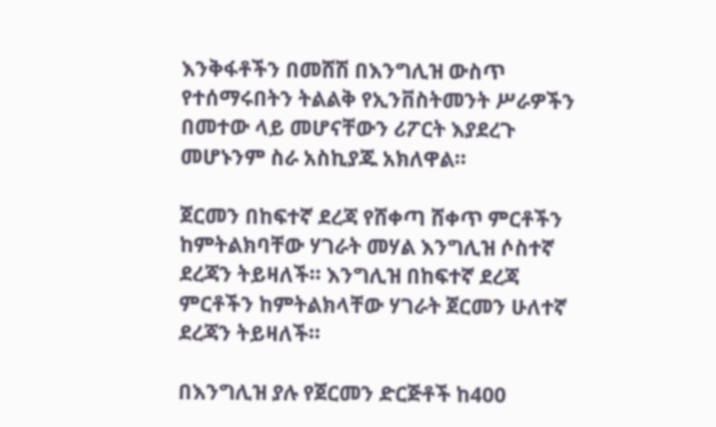እንቅፋቶችን በመሸሽ በእንግሊዝ ውስጥ የተሰማሩበትን ትልልቅ የኢንቨስትመንት ሥራዎችን በመተው ላይ መሆናቸውን ሪፖርት እያደረጉ መሆኑንም ስራ አስኪያጁ አክለዋል፡፡

ጀርመን በከፍተኛ ደረጃ የሸቀጣ ሸቀጥ ምርቶችን ከምትልክባቸው ሃገራት መሃል እንግሊዝ ሶስተኛ ደረጃን ትይዛለች፡፡ እንግሊዝ በከፍተኛ ደረጃ ምርቶችን ከምትልክላቸው ሃገራት ጀርመን ሁለተኛ ደረጃን ትይዛለች፡፡

በእንግሊዝ ያሉ የጀርመን ድርጅቶች ከ400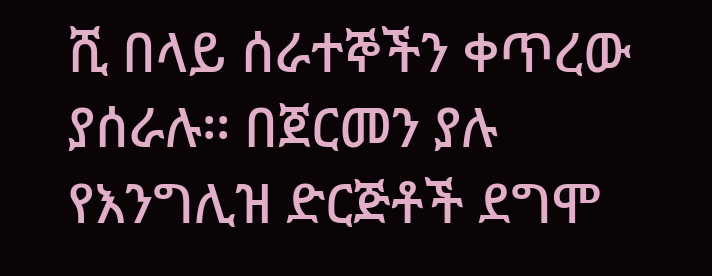ሺ በላይ ሰራተኞችን ቀጥረው ያሰራሉ፡፡ በጀርመን ያሉ የእንግሊዝ ድርጅቶች ደግሞ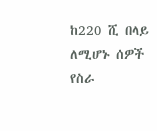ከ220 ሺ በላይ ለሚሆኑ ሰዎች የስራ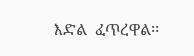እድል  ፈጥረዋል፡፡